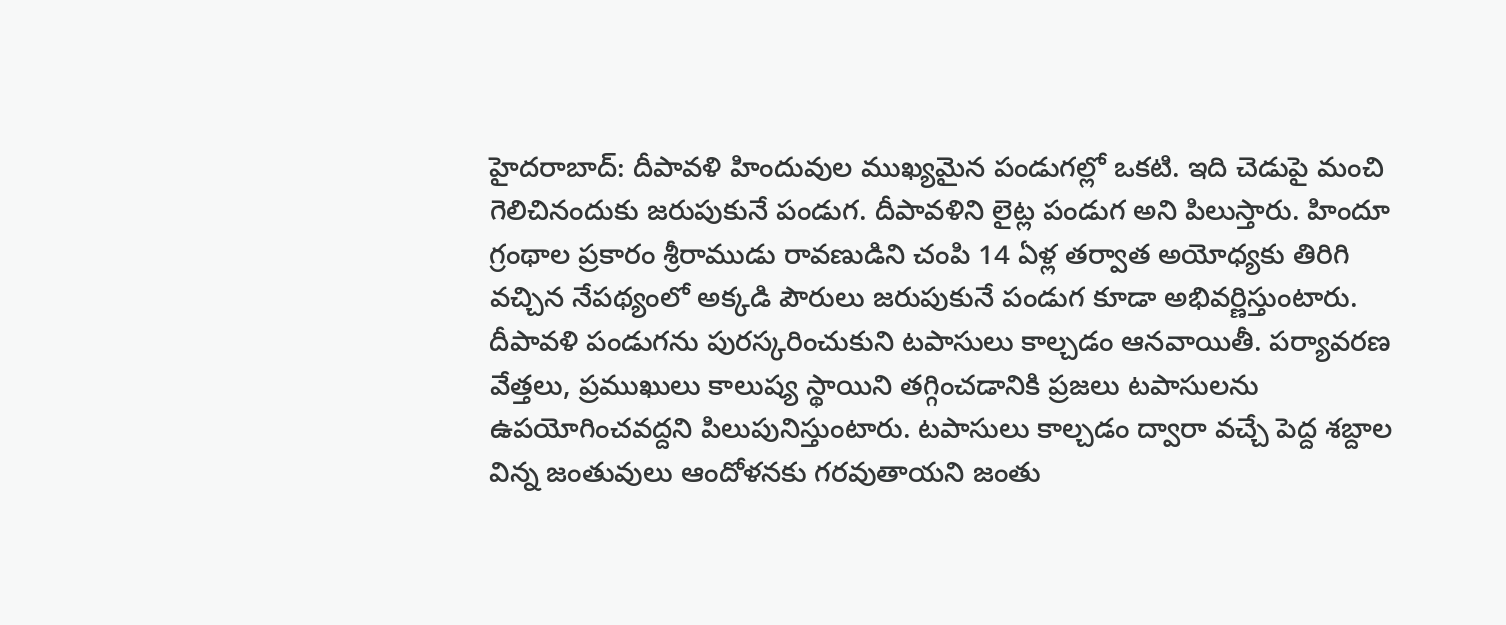హైదరాబాద్: దీపావళి హిందువుల ముఖ్యమైన పండుగల్లో ఒకటి. ఇది చెడుపై మంచి గెలిచినందుకు జరుపుకునే పండుగ. దీపావళిని లైట్ల పండుగ అని పిలుస్తారు. హిందూ గ్రంథాల ప్రకారం శ్రీరాముడు రావణుడిని చంపి 14 ఏళ్ల తర్వాత అయోధ్యకు తిరిగి వచ్చిన నేపథ్యంలో అక్కడి పౌరులు జరుపుకునే పండుగ కూడా అభివర్ణిస్తుంటారు.
దీపావళి పండుగను పురస్కరించుకుని టపాసులు కాల్చడం ఆనవాయితీ. పర్యావరణ వేత్తలు, ప్రముఖులు కాలుష్య స్థాయిని తగ్గించడానికి ప్రజలు టపాసులను ఉపయోగించవద్దని పిలుపునిస్తుంటారు. టపాసులు కాల్చడం ద్వారా వచ్చే పెద్ద శబ్దాల విన్న జంతువులు ఆందోళనకు గరవుతాయని జంతు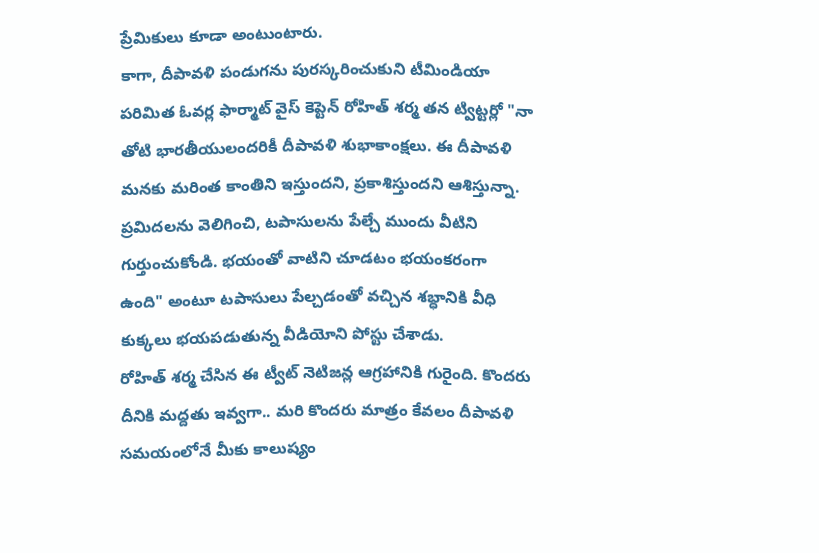ప్రేమికులు కూడా అంటుంటారు.
కాగా, దీపావళి పండుగను పురస్కరించుకుని టీమిండియా పరిమిత ఓవర్ల ఫార్మాట్ వైస్ కెప్టెన్ రోహిత్ శర్మ తన ట్విట్టర్లో "నా తోటి భారతీయులందరికీ దీపావళి శుభాకాంక్షలు. ఈ దీపావళి మనకు మరింత కాంతిని ఇస్తుందని, ప్రకాశిస్తుందని ఆశిస్తున్నా. ప్రమిదలను వెలిగించి, టపాసులను పేల్చే ముందు వీటిని గుర్తుంచుకోండి. భయంతో వాటిని చూడటం భయంకరంగా ఉంది" అంటూ టపాసులు పేల్చడంతో వచ్చిన శబ్ధానికి వీధి కుక్కలు భయపడుతున్న వీడియోని పోస్టు చేశాడు.
రోహిత్ శర్మ చేసిన ఈ ట్వీట్ నెటిజన్ల ఆగ్రహానికి గురైంది. కొందరు దీనికి మద్దతు ఇవ్వగా.. మరి కొందరు మాత్రం కేవలం దీపావళి సమయంలోనే మీకు కాలుష్యం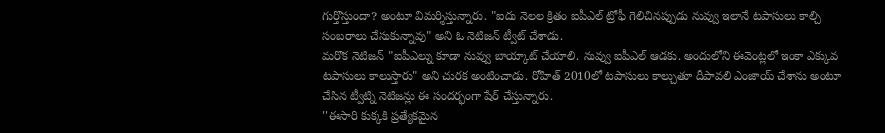గుర్తొస్తుందా? అంటూ విమర్శిస్తున్నారు. "ఐదు నెలల క్రితం ఐపీఎల్ ట్రోఫీ గెలిచినప్పుడు నువ్వు ఇలానే టపాసులు కాల్చి సంబరాలు చేసుకున్నావు" అని ఓ నెటిజన్ ట్వీట్ చేశాడు.
మరొక నెటిజన్ "ఐపీఎల్ను కూడా నువ్వు బాయ్కాట్ చేయాలి. నువ్వు ఐపీఎల్ ఆడకు. అందులోని ఈవెంట్లలో ఇంకా ఎక్కువ టపాసులు కాలుస్తారు" అని చురక అంటించాడు. రోహిత్ 2010లో టపాసులు కాల్చుతూ దీపావలి ఎంజాయ్ చేశాను అంటూ చేసిన ట్వీట్ని నెటిజన్లు ఈ సందర్భంగా షేర్ చేస్తున్నారు.
''ఈసారి కుక్కకి ప్రత్యేకమైన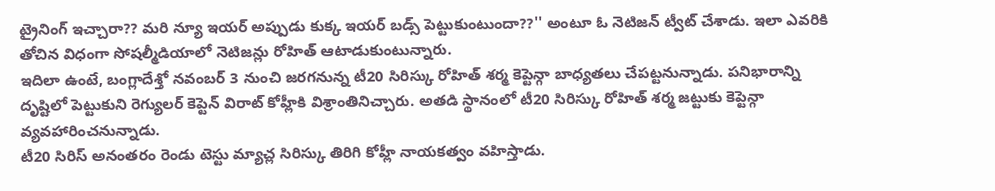ట్రైనింగ్ ఇచ్చారా?? మరి న్యూ ఇయర్ అప్పుడు కుక్క ఇయర్ బడ్స్ పెట్టుకుంటుందా??'' అంటూ ఓ నెటిజన్ ట్వీట్ చేశాడు. ఇలా ఎవరికి తోచిన విధంగా సోషల్మీడియాలో నెటిజన్లు రోహిత్ ఆటాడుకుంటున్నారు.
ఇదిలా ఉంటే, బంగ్లాదేశ్తో నవంబర్ 3 నుంచి జరగనున్న టీ20 సిరిస్కు రోహిత్ శర్మ కెప్టెన్గా బాధ్యతలు చేపట్టనున్నాడు. పనిభారాన్ని దృష్టిలో పెట్టుకుని రెగ్యులర్ కెప్టెన్ విరాట్ కోహ్లీకి విశ్రాంతినిచ్చారు. అతడి స్థానంలో టీ20 సిరిస్కు రోహిత్ శర్మ జట్టుకు కెప్టెన్గా వ్యవహారించనున్నాడు.
టీ20 సిరిస్ అనంతరం రెండు టెస్టు మ్యాచ్ల సిరిస్కు తిరిగి కోహ్లీ నాయకత్వం వహిస్తాడు.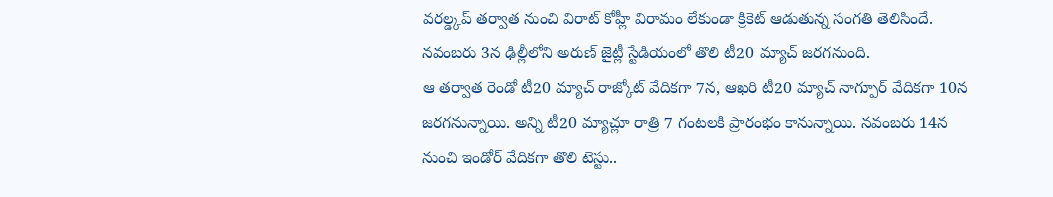వరల్డ్కప్ తర్వాత నుంచి విరాట్ కోహ్లీ విరామం లేకుండా క్రికెట్ ఆడుతున్న సంగతి తెలిసిందే. నవంబరు 3న ఢిల్లీలోని అరుణ్ జైట్లీ స్టేడియంలో తొలి టీ20 మ్యాచ్ జరగనుంది.
ఆ తర్వాత రెండో టీ20 మ్యాచ్ రాజ్కోట్ వేదికగా 7న, ఆఖరి టీ20 మ్యాచ్ నాగ్పూర్ వేదికగా 10న జరగనున్నాయి. అన్ని టీ20 మ్యాచ్లూ రాత్రి 7 గంటలకి ప్రారంభం కానున్నాయి. నవంబరు 14న నుంచి ఇండోర్ వేదికగా తొలి టెస్టు..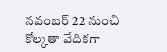నవంబర్ 22 నుంచి కోల్కతా వేదికగా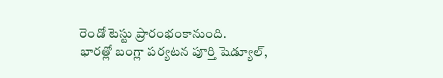రెండో టెస్టు ప్రారంభంకానుంది.
భారత్లో బంగ్లా పర్యటన పూర్తి షెడ్యూల్,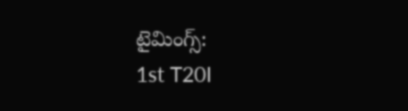టైమింగ్స్:
1st T20I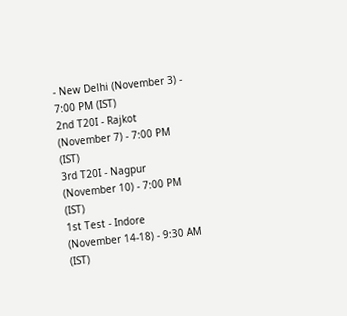- New Delhi (November 3) - 7:00 PM (IST)
2nd T20I - Rajkot (November 7) - 7:00 PM (IST)
3rd T20I - Nagpur (November 10) - 7:00 PM (IST)
1st Test - Indore (November 14-18) - 9:30 AM (IST)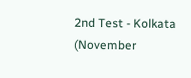2nd Test - Kolkata (November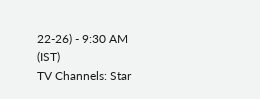22-26) - 9:30 AM (IST)
TV Channels: Star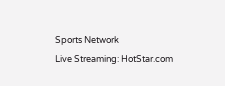Sports Network
Live Streaming: HotStar.com